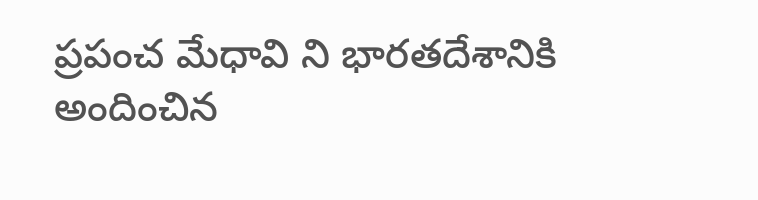ప్రపంచ మేధావి ని భారతదేశానికి
అందించిన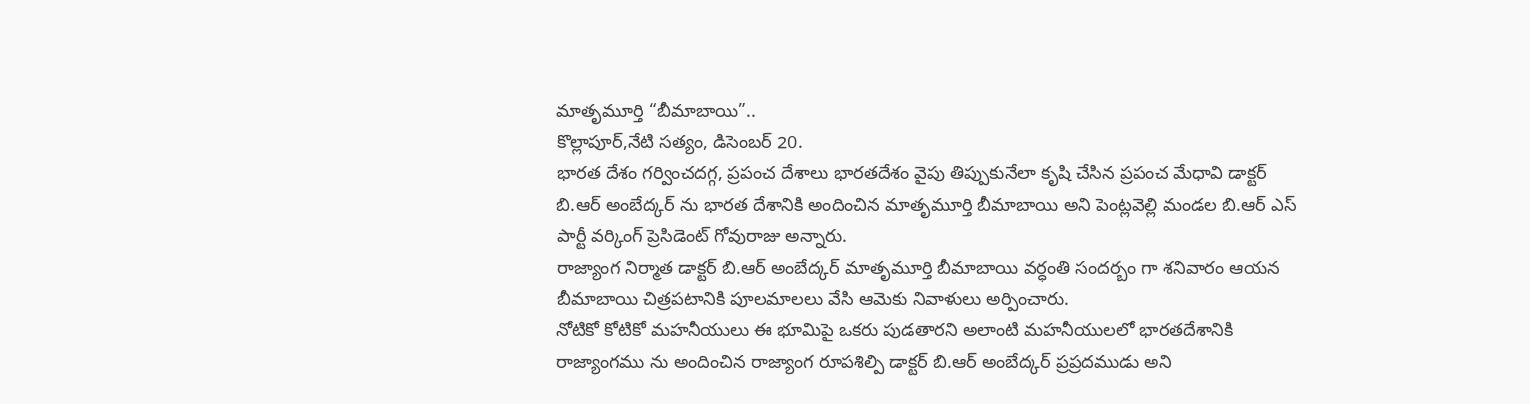మాతృమూర్తి “బీమాబాయి”..
కొల్లాపూర్,నేటి సత్యం, డిసెంబర్ 20.
భారత దేశం గర్వించదగ్గ, ప్రపంచ దేశాలు భారతదేశం వైపు తిప్పుకునేలా కృషి చేసిన ప్రపంచ మేధావి డాక్టర్ బి.ఆర్ అంబేద్కర్ ను భారత దేశానికి అందించిన మాతృమూర్తి బీమాబాయి అని పెంట్లవెల్లి మండల బి.ఆర్ ఎస్ పార్టీ వర్కింగ్ ప్రెసిడెంట్ గోవురాజు అన్నారు.
రాజ్యాంగ నిర్మాత డాక్టర్ బి.ఆర్ అంబేద్కర్ మాతృమూర్తి బీమాబాయి వర్ధంతి సందర్బం గా శనివారం ఆయన బీమాబాయి చిత్రపటానికి పూలమాలలు వేసి ఆమెకు నివాళులు అర్పించారు.
నోటికో కోటికో మహనీయులు ఈ భూమిపై ఒకరు పుడతారని అలాంటి మహనీయులలో భారతదేశానికి రాజ్యాంగము ను అందించిన రాజ్యాంగ రూపశిల్పి డాక్టర్ బి.ఆర్ అంబేద్కర్ ప్రప్రదముడు అని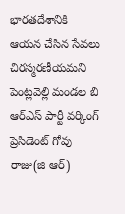భారతదేశానికి ఆయన చేసిన సేవలు చిరస్మరణీయమని పెంట్లవెల్లి మండల బి ఆర్ఎస్ పార్టీ వర్కింగ్ ప్రెసిడెంట్ గోవు రాజు(జి ఆర్)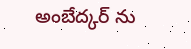అంబేద్కర్ ను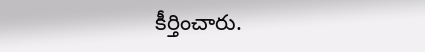కీర్తించారు.